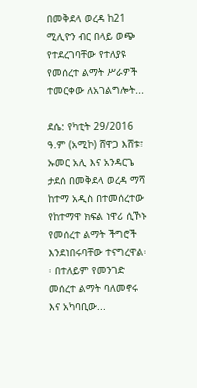በመቅደላ ወረዳ ከ21 ሚሊዮን ብር በላይ ወጭ የተደረገባቸው የተለያዩ የመሰረተ ልማት ሥራዎች ተመርቀው ለአገልግሎት...

ደሴ: የካቲት 29/2016 ዓ.ም (አሚኮ) ሸዋጋ እሸቱ፣ ኡመር አሊ እና አንዳርጌ ታደሰ በመቅደላ ወረዳ ማሻ ከተማ አዲስ በተመሰረተው የከተማዋ ክፍል ነዋሪ ሲኾኑ የመሰረተ ልማት ችግሮች እንደነበሩባቸው ተናግረዋል፡፡ በተለይም የመንገድ መሰረተ ልማት ባለመኖሩ እና አካባቢው...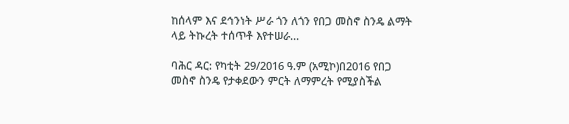ከሰላም እና ደኅንነት ሥራ ጎን ለጎን የበጋ መስኖ ስንዴ ልማት ላይ ትኩረት ተሰጥቶ እየተሠራ...

ባሕር ዳር: የካቲት 29/2016 ዓ.ም (አሚኮ)በ2016 የበጋ መስኖ ስንዴ የታቀደውን ምርት ለማምረት የሚያስችል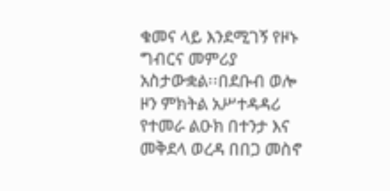ቁመና ላይ እንደሚገኝ የዞኑ ግብርና መምሪያ አስታውቋል፡፡በደቡብ ወሎ ዞን ምክትል አሥተዳዳሪ የተመራ ልዑክ በተንታ እና መቅደላ ወረዳ በበጋ መስኖ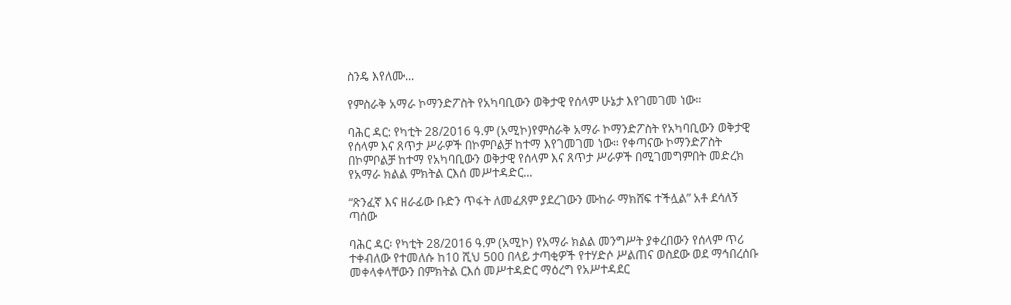ስንዴ እየለሙ...

የምስራቅ አማራ ኮማንድፖስት የአካባቢውን ወቅታዊ የሰላም ሁኔታ እየገመገመ ነው።

ባሕር ዳር: የካቲት 28/2016 ዓ.ም (አሚኮ)የምስራቅ አማራ ኮማንድፖስት የአካባቢውን ወቅታዊ የሰላም እና ጸጥታ ሥራዎች በኮምቦልቻ ከተማ እየገመገመ ነው። የቀጣናው ኮማንድፖስት በኮምቦልቻ ከተማ የአካባቢውን ወቅታዊ የሰላም እና ጸጥታ ሥራዎች በሚገመግምበት መድረክ የአማራ ክልል ምክትል ርእሰ መሥተዳድር...

“ጽንፈኛ እና ዘራፊው ቡድን ጥፋት ለመፈጸም ያደረገውን ሙከራ ማክሸፍ ተችሏል” አቶ ደሳለኝ ጣሰው

ባሕር ዳር፡ የካቲት 28/2016 ዓ.ም (አሚኮ) የአማራ ክልል መንግሥት ያቀረበውን የሰላም ጥሪ ተቀብለው የተመለሱ ከ10 ሺህ 500 በላይ ታጣቂዎች የተሃድሶ ሥልጠና ወስደው ወደ ማኅበረሰቡ መቀላቀላቸውን በምክትል ርእሰ መሥተዳድር ማዕረግ የአሥተዳደር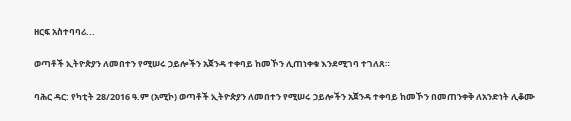ዘርፍ አስተባባሪ...

ወጣቶች ኢትዮጵያን ለመበተን የሚሠሩ ኃይሎችን አጀንዳ ተቀባይ ከመኾን ሊጠነቀቁ እንደሚገባ ተገለጸ።

ባሕር ዳር: የካቲት 28/2016 ዓ.ም (አሚኮ) ወጣቶች ኢትዮጵያን ለመበተን የሚሠሩ ኃይሎችን አጀንዳ ተቀባይ ከመኾን በመጠንቀቅ ለአንድነት ሊቆሙ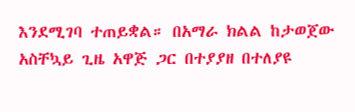እንደሚገባ ተጠይቋል። በአማራ ክልል ከታወጀው አስቸኳይ ጊዜ አዋጅ ጋር በተያያዘ በተለያዩ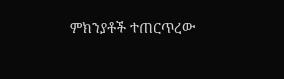ምክንያቶች ተጠርጥረው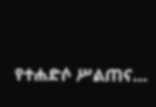የተሐድሶ ሥልጠና...